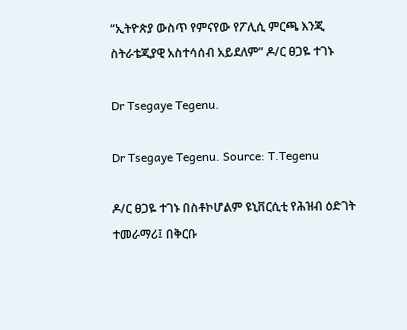“ኢትዮጵያ ውስጥ የምናየው የፖሊሲ ምርጫ እንጂ ስትራቴጂያዊ አስተሳሰብ አይደለም” ዶ/ር ፀጋዬ ተገኑ

Dr Tsegaye Tegenu.

Dr Tsegaye Tegenu. Source: T.Tegenu

ዶ/ር ፀጋዬ ተገኑ በስቶኮሆልም ዩኒቨርሲቲ የሕዝብ ዕድገት ተመራማሪ፤ በቅርቡ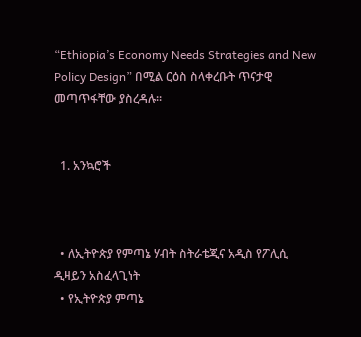“Ethiopia’s Economy Needs Strategies and New Policy Design” በሚል ርዕስ ስላቀረቡት ጥናታዊ መጣጥፋቸው ያስረዳሉ።


  1. አንኳሮች



  • ለኢትዮጵያ የምጣኔ ሃብት ስትራቴጂና አዲስ የፖሊሲ ዲዛይን አስፈላጊነት
  • የኢትዮጵያ ምጣኔ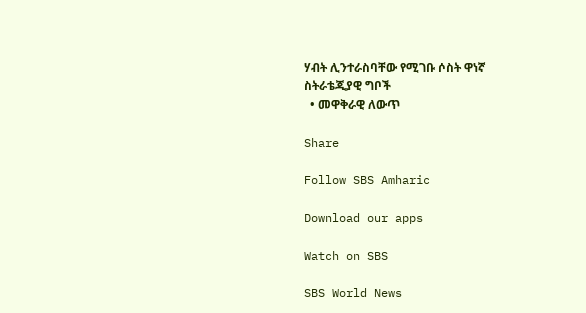ሃብት ሊንተራስባቸው የሚገቡ ሶስት ዋነኛ ስትራቴጂያዊ ግቦች
  • መዋቅራዊ ለውጥ

Share

Follow SBS Amharic

Download our apps

Watch on SBS

SBS World News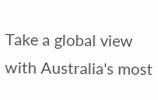Take a global view with Australia's most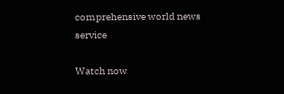comprehensive world news service

Watch now